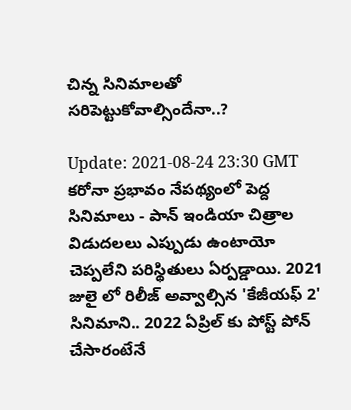చిన్న సినిమాలతో సరిపెట్టుకోవాల్సిందేనా..?

Update: 2021-08-24 23:30 GMT
కరోనా ప్రభావం నేపథ్యంలో పెద్ద సినిమాలు - పాన్ ఇండియా చిత్రాల విడుదలలు ఎప్పుడు ఉంటాయో చెప్పలేని పరిస్థితులు ఏర్పడ్డాయి. 2021 జులై లో రిలీజ్ అవ్వాల్సిన 'కేజీయఫ్ 2' సినిమాని.. 2022 ఏప్రిల్ కు పోస్ట్ పోన్ చేసారంటేనే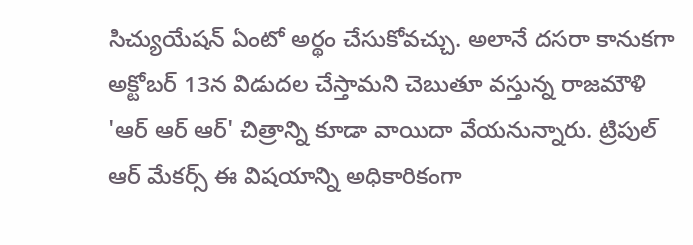సిచ్యుయేషన్ ఏంటో అర్థం చేసుకోవచ్చు. అలానే దసరా కానుకగా అక్టోబర్ 13న విడుదల చేస్తామని చెబుతూ వస్తున్న రాజమౌళి 'ఆర్ ఆర్ ఆర్' చిత్రాన్ని కూడా వాయిదా వేయనున్నారు. ట్రిపుల్ ఆర్ మేకర్స్ ఈ విషయాన్ని అధికారికంగా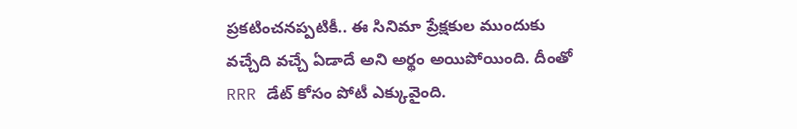ప్రకటించనప్పటికీ.. ఈ సినిమా ప్రేక్షకుల ముందుకు వచ్చేది వచ్చే ఏడాదే అని అర్థం అయిపోయింది. దీంతో RRR డేట్ కోసం పోటీ ఎక్కువైంది.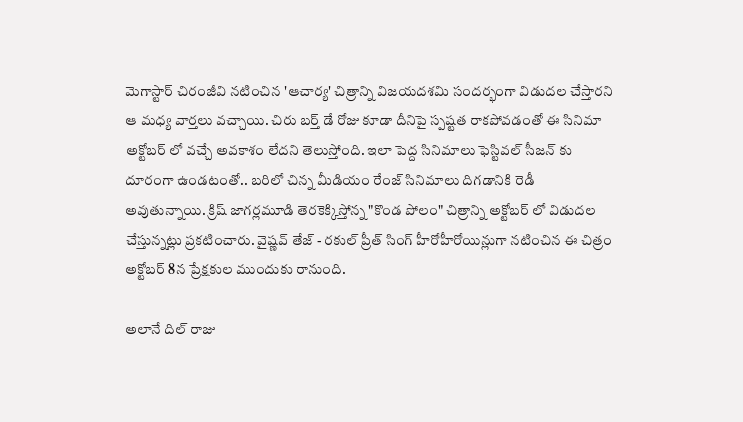మెగాస్టార్ చిరంజీవి నటించిన 'ఆచార్య' చిత్రాన్ని విజయదశమి సందర్భంగా విడుదల చేస్తారని ఆ మధ్య వార్తలు వచ్చాయి. చిరు బర్త్ డే రోజు కూడా దీనిపై స్పష్టత రాకపోవడంతో ఈ సినిమా అక్టోబర్ లో వచ్చే అవకాశం లేదని తెలుస్తోంది. ఇలా పెద్ద సినిమాలు ఫెస్టివల్ సీజన్ కు దూరంగా ఉండటంతో.. బరిలో చిన్న మీడియం రేంజ్ సినిమాలు దిగడానికి రెడీ అవుతున్నాయి. క్రిష్ జాగర్లమూడి తెరకెక్కిస్తోన్న "కొండ పోలం" చిత్రాన్ని అక్టోబర్ లో విడుదల చేస్తున్నట్లు ప్రకటించారు. వైష్ణవ్ తేజ్ - రకుల్ ప్రీత్ సింగ్ హీరోహీరోయిన్లుగా నటించిన ఈ చిత్రం అక్టోబర్ 8న ప్రేక్షకుల ముందుకు రానుంది.

అలానే దిల్ రాజు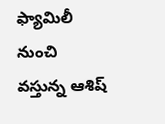ఫ్యామిలీ నుంచి వస్తున్న ఆశిష్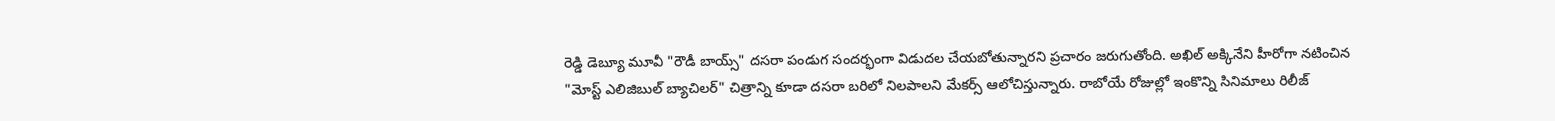రెడ్డి డెబ్యూ మూవీ "రౌడీ బాయ్స్" దసరా పండుగ సందర్భంగా విడుదల చేయబోతున్నారని ప్రచారం జరుగుతోంది. అఖిల్ అక్కినేని హీరోగా నటించిన "మోస్ట్ ఎలిజిబుల్ బ్యాచిలర్" చిత్రాన్ని కూడా దసరా బరిలో నిలపాలని మేకర్స్ ఆలోచిస్తున్నారు. రాబోయే రోజుల్లో ఇంకొన్ని సినిమాలు రిలీజ్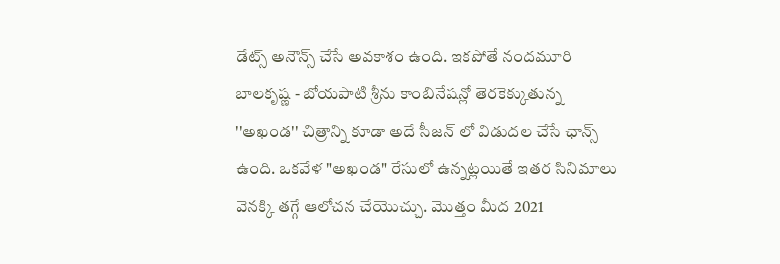డేట్స్ అనౌన్స్ చేసే అవకాశం ఉంది. ఇకపోతే నందమూరి బాలకృష్ణ - బోయపాటి శ్రీను కాంబినేషన్లో తెరకెక్కుతున్న ''అఖండ'' చిత్రాన్ని కూడా అదే సీజన్ లో విడుదల చేసే ఛాన్స్ ఉంది. ఒకవేళ "అఖండ" రేసులో ఉన్నట్లయితే ఇతర సినిమాలు వెనక్కి తగ్గే ఆలోచన చేయొచ్చు. మొత్తం మీద 2021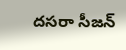దసరా సీజన్‌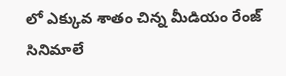లో ఎక్కువ శాతం చిన్న మీడియం రేంజ్ సినిమాలే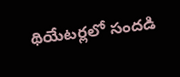థియేటర్లలో సందడి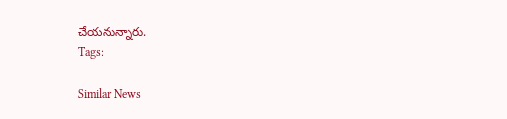చేయనున్నారు.
Tags:

Similar News